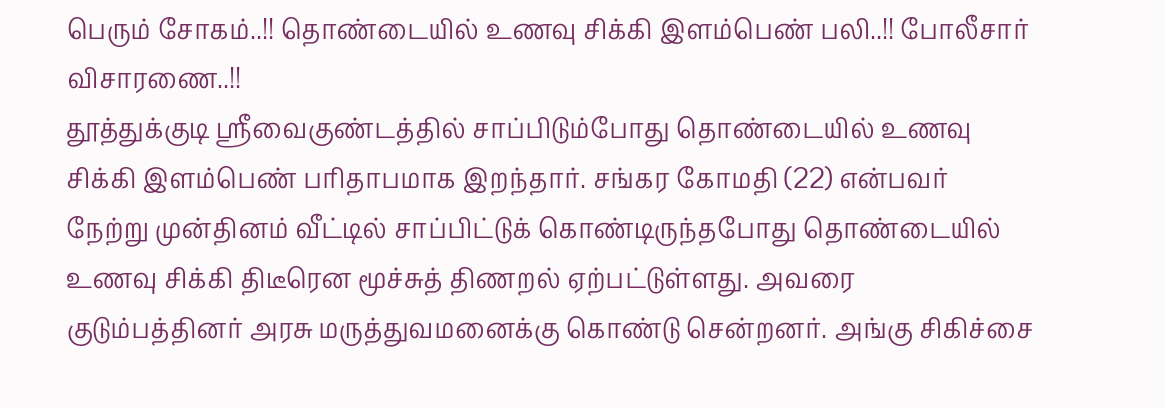பெரும் சோகம்..!! தொண்டையில் உணவு சிக்கி இளம்பெண் பலி..!! போலீசார் விசாரணை..!!
தூத்துக்குடி ஸ்ரீவைகுண்டத்தில் சாப்பிடும்போது தொண்டையில் உணவு சிக்கி இளம்பெண் பரிதாபமாக இறந்தார். சங்கர கோமதி (22) என்பவர் நேற்று முன்தினம் வீட்டில் சாப்பிட்டுக் கொண்டிருந்தபோது தொண்டையில் உணவு சிக்கி திடீரென மூச்சுத் திணறல் ஏற்பட்டுள்ளது. அவரை குடும்பத்தினர் அரசு மருத்துவமனைக்கு கொண்டு சென்றனர். அங்கு சிகிச்சை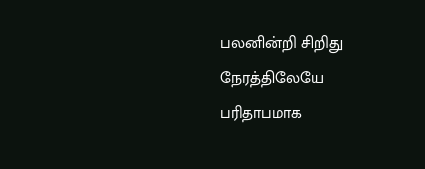பலனின்றி சிறிது நேரத்திலேயே பரிதாபமாக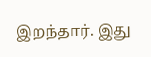இறந்தார். இது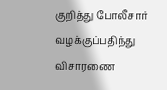குறித்து போலீசார் வழக்குப்பதிந்து விசாரணை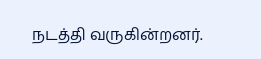நடத்தி வருகின்றனர்.